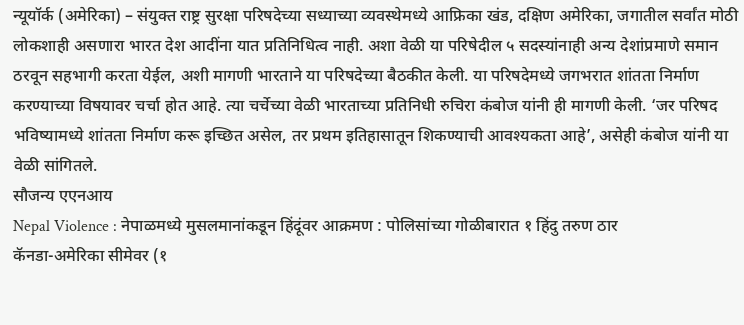न्यूयॉर्क (अमेरिका) – संयुक्त राष्ट्र सुरक्षा परिषदेच्या सध्याच्या व्यवस्थेमध्ये आफ्रिका खंड, दक्षिण अमेरिका, जगातील सर्वांत मोठी लोकशाही असणारा भारत देश आदींना यात प्रतिनिधित्व नाही. अशा वेळी या परिषेदील ५ सदस्यांनाही अन्य देशांप्रमाणे समान ठरवून सहभागी करता येईल, अशी मागणी भारताने या परिषदेच्या बैठकीत केली. या परिषदेमध्ये जगभरात शांतता निर्माण करण्याच्या विषयावर चर्चा होत आहे. त्या चर्चेच्या वेळी भारताच्या प्रतिनिधी रुचिरा कंबोज यांनी ही मागणी केली. ‘जर परिषद भविष्यामध्ये शांतता निर्माण करू इच्छित असेल, तर प्रथम इतिहासातून शिकण्याची आवश्यकता आहे’, असेही कंबोज यांनी या वेळी सांगितले.
सौजन्य एएनआय
Nepal Violence : नेपाळमध्ये मुसलमानांकडून हिंदूंवर आक्रमण : पोलिसांच्या गोळीबारात १ हिंदु तरुण ठार
कॅनडा-अमेरिका सीमेवर (१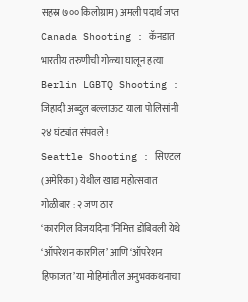सहस्र ७०० किलोग्राम) अमली पदार्थ जप्त
Canada Shooting : कॅनडात भारतीय तरुणीची गोळ्या घालून हत्या
Berlin LGBTQ Shooting : जिहादी अब्दुल बल्लाऊट याला पोलिसांनी २४ घंट्यांत संपवले !
Seattle Shooting : सिएटल (अमेरिका) येथील खाद्य महोत्सवात गोळीबार : २ जण ठार
‘कारगिल विजयदिना’निमित्त डोंबिवली येथे ‘ऑपरेशन कारगिल’ आणि ‘ऑपरेशन हिफाजत’ या मोहिमांतील अनुभवकथनाचा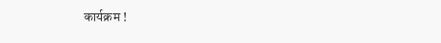कार्यक्रम !